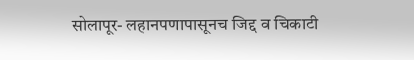सोलापूर- लहानपणापासूनच जिद्द व चिकाटी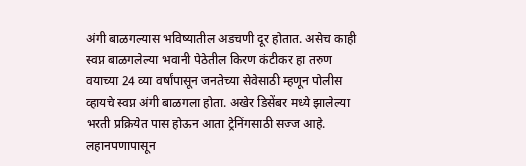अंगी बाळगल्यास भविष्यातील अडचणी दूर होतात. असेच काही स्वप्न बाळगलेल्या भवानी पेठेतील किरण कंटीकर हा तरुण वयाच्या 24 व्या वर्षांपासून जनतेच्या सेवेसाठी म्हणून पोलीस व्हायचे स्वप्न अंगी बाळगला होता. अखेर डिसेंबर मध्ये झालेल्या भरती प्रक्रियेत पास होऊन आता ट्रेनिंगसाठी सज्ज आहे. लहानपणापासून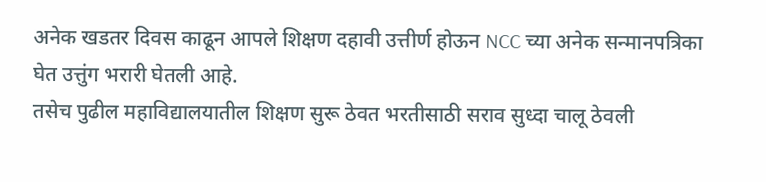अनेक खडतर दिवस काढून आपले शिक्षण दहावी उत्तीर्ण होऊन NCC च्या अनेक सन्मानपत्रिका घेत उत्तुंग भरारी घेतली आहे.
तसेच पुढील महाविद्यालयातील शिक्षण सुरू ठेवत भरतीसाठी सराव सुध्दा चालू ठेवली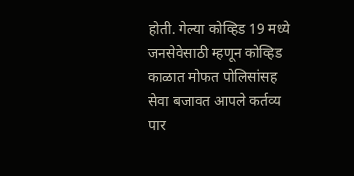होती. गेल्या कोव्हिड 19 मध्ये जनसेवेसाठी म्हणून कोव्हिड काळात मोफत पोलिसांसह सेवा बजावत आपले कर्तव्य पार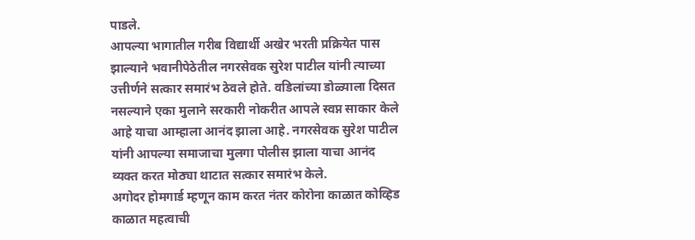पाडले.
आपल्या भागातील गरीब विद्यार्थी अखेर भरती प्रक्रियेत पास झाल्याने भवानीपेठेतील नगरसेवक सुरेश पाटील यांनी त्याच्या उत्तीर्णने सत्कार समारंभ ठेवले होते. वडिलांच्या डोळ्याला दिसत नसल्याने एका मुलाने सरकारी नोकरीत आपले स्वप्न साकार केले आहे याचा आम्हाला आनंद झाला आहे. नगरसेवक सुरेश पाटील यांनी आपल्या समाजाचा मुलगा पोलीस झाला याचा आनंद व्यक्त करत मोठ्या थाटात सत्कार समारंभ केले.
अगोदर होमगार्ड म्हणून काम करत नंतर कोरोना काळात कोव्हिड काळात महत्वाची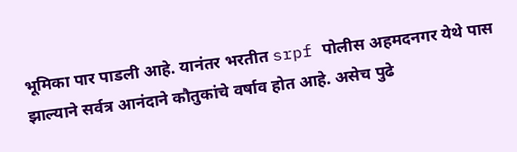भूमिका पार पाडली आहे. यानंतर भरतीत srpf पोलीस अहमदनगर येथे पास झाल्याने सर्वत्र आनंदाने कौतुकांचे वर्षाव होत आहे. असेच पुढे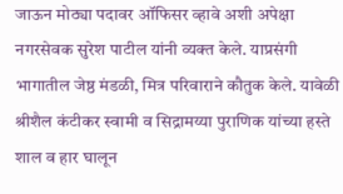जाऊन मोठ्या पदावर ऑफिसर व्हावे अशी अपेक्षा नगरसेवक सुरेश पाटील यांनी व्यक्त केले. याप्रसंगी भागातील जेष्ठ मंडळी, मित्र परिवाराने कौतुक केले. यावेळी श्रीशैल कंटीकर स्वामी व सिद्रामय्या पुराणिक यांच्या हस्ते शाल व हार घालून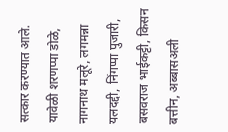सत्कार करण्यात आले.
यावेळी शरणप्पा डोळे, नागनाथ मलूरे, लगमन्ना यलदद्दी, निंगप्पा पुजारी, बसवराज भाईकट्टी, किसन बत्तीन, अब्बासअली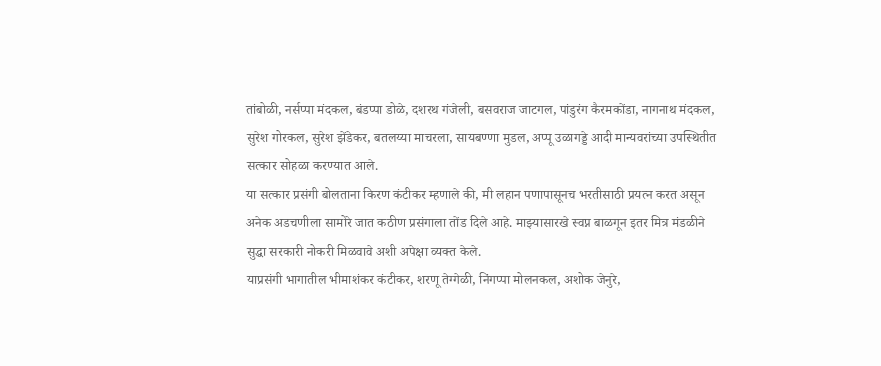तांबोळी, नर्सप्पा मंदकल, बंडप्पा डोळे, दशरथ गंजेली, बसवराज जाटगल, पांडुरंग कैरमकोंडा, नागनाथ मंदकल, सुरेश गोरकल, सुरेश झेंडेकर, बतलय्या माचरला, सायबण्णा मुडल, अप्पू उळागड्डे आदी मान्यवरांच्या उपस्थितीत सत्कार सोहळा करण्यात आले.
या सत्कार प्रसंगी बोलताना किरण कंटीकर म्हणाले की, मी लहान पणापासूनच भरतीसाठी प्रयत्न करत असून अनेक अडचणीला सामोरे जात कठीण प्रसंगाला तोंड दिले आहे. माझ्यासारखे स्वप्न बाळगून इतर मित्र मंडळीने सुद्धा सरकारी नोकरी मिळवावे अशी अपेक्षा व्यक्त केले.
याप्रसंगी भागातील भीमाशंकर कंटीकर, शरणू तेग्गेळी, निंगप्पा मोलनकल, अशोक जेनुरे,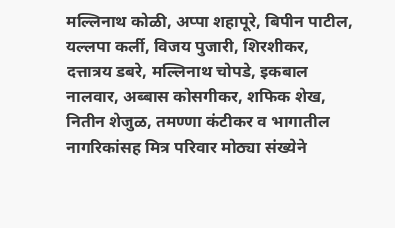मल्लिनाथ कोळी, अप्पा शहापूरे, बिपीन पाटील, यल्लपा कर्ली, विजय पुजारी, शिरशीकर, दत्तात्रय डबरे, मल्लिनाथ चोपडे, इकबाल नालवार, अब्बास कोसगीकर, शफिक शेख, नितीन शेजुळ, तमण्णा कंटीकर व भागातील नागरिकांसह मित्र परिवार मोठ्या संख्येने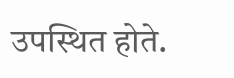उपस्थित होते.